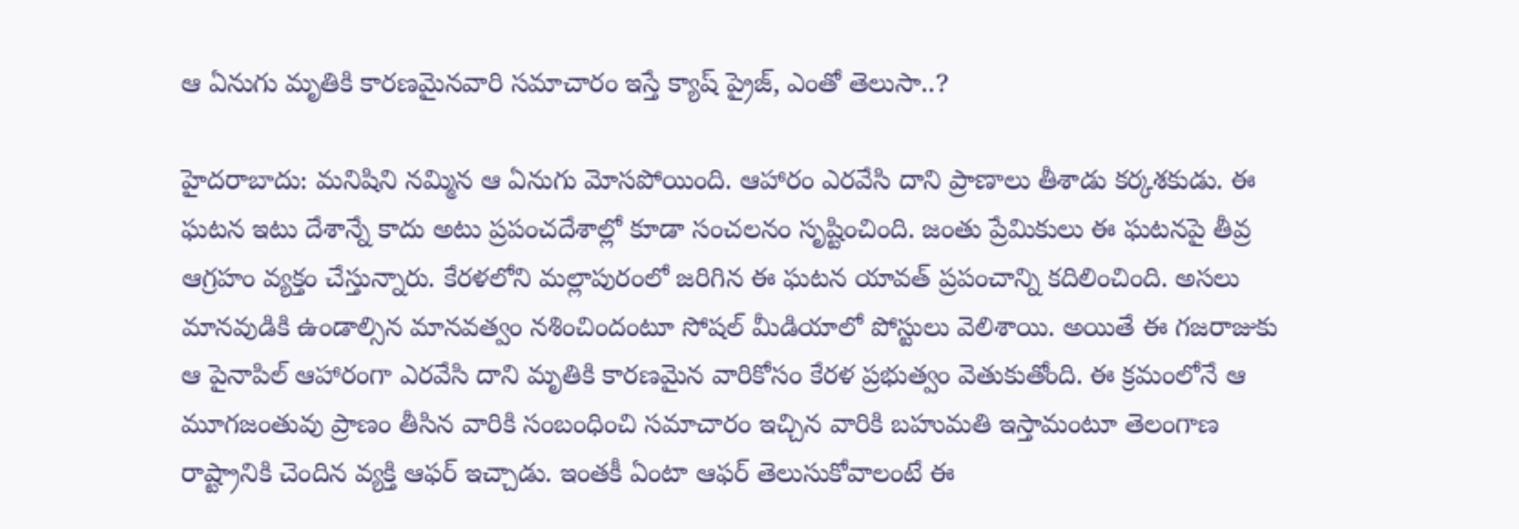ఆ ఏనుగు మృతికి కారణమైనవారి సమాచారం ఇస్తే క్యాష్ ప్రైజ్, ఎంతో తెలుసా..?

హైదరాబాదు: మనిషిని నమ్మిన ఆ ఏనుగు మోసపోయింది. ఆహారం ఎరవేసి దాని ప్రాణాలు తీశాడు కర్కశకుడు. ఈ ఘటన ఇటు దేశాన్నే కాదు అటు ప్రపంచదేశాల్లో కూడా సంచలనం సృష్టించింది. జంతు ప్రేమికులు ఈ ఘటనపై తీవ్ర ఆగ్రహం వ్యక్తం చేస్తున్నారు. కేరళలోని మల్లాపురంలో జరిగిన ఈ ఘటన యావత్ ప్రపంచాన్ని కదిలించింది. అసలు మానవుడికి ఉండాల్సిన మానవత్వం నశించిందంటూ సోషల్ మీడియాలో పోస్టులు వెలిశాయి. అయితే ఈ గజరాజుకు ఆ పైనాపిల్ ఆహారంగా ఎరవేసి దాని మృతికి కారణమైన వారికోసం కేరళ ప్రభుత్వం వెతుకుతోంది. ఈ క్రమంలోనే ఆ మూగజంతువు ప్రాణం తీసిన వారికి సంబంధించి సమాచారం ఇచ్చిన వారికి బహుమతి ఇస్తామంటూ తెలంగాణ రాష్ట్రానికి చెందిన వ్యక్తి ఆఫర్ ఇచ్చాడు. ఇంతకీ ఏంటా ఆఫర్ తెలుసుకోవాలంటే ఈ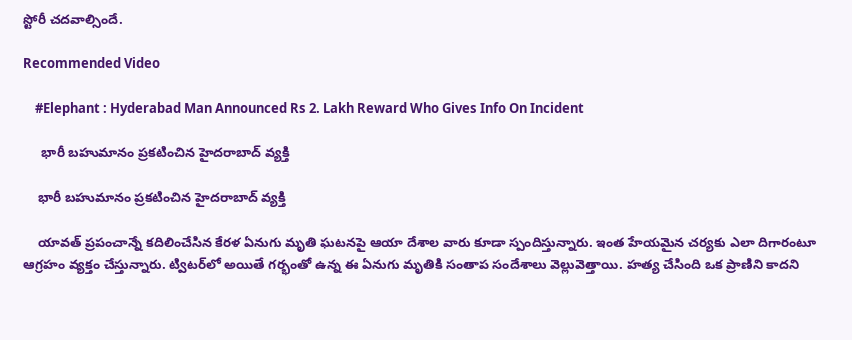స్టోరీ చదవాల్సిందే.

Recommended Video

    #Elephant : Hyderabad Man Announced Rs 2. Lakh Reward Who Gives Info On Incident

     భారీ బహుమానం ప్రకటించిన హైదరాబాద్ వ్యక్తి

    భారీ బహుమానం ప్రకటించిన హైదరాబాద్ వ్యక్తి

    యావత్ ప్రపంచాన్నే కదిలించేసిన కేరళ ఏనుగు మృతి ఘటనపై ఆయా దేశాల వారు కూడా స్పందిస్తున్నారు. ఇంత హేయమైన చర్యకు ఎలా దిగారంటూ ఆగ్రహం వ్యక్తం చేస్తున్నారు. ట్విటర్‌లో అయితే గర్భంతో ఉన్న ఈ ఏనుగు మృతికి సంతాప సందేశాలు వెల్లువెత్తాయి. హత్య చేసింది ఒక ప్రాణిని కాదని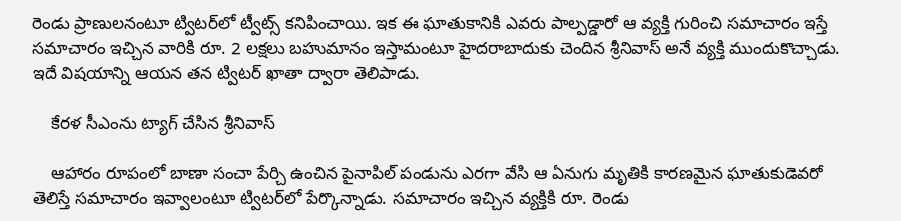రెండు ప్రాణులనంటూ ట్విటర్‌లో ట్వీట్స్ కనిపించాయి. ఇక ఈ ఘాతుకానికి ఎవరు పాల్పడ్డారో ఆ వ్యక్తి గురించి సమాచారం ఇస్తే సమాచారం ఇచ్చిన వారికి రూ. 2 లక్షలు బహుమానం ఇస్తామంటూ హైదరాబాదుకు చెందిన శ్రీనివాస్ అనే వ్యక్తి ముందుకొచ్చాడు. ఇదే విషయాన్ని ఆయన తన ట్విటర్ ఖాతా ద్వారా తెలిపాడు.

    కేరళ సీఎంను ట్యాగ్ చేసిన శ్రీనివాస్

    ఆహారం రూపంలో బాణా సంచా పేర్చి ఉంచిన పైనాపిల్ పండును ఎరగా వేసి ఆ ఏనుగు మృతికి కారణమైన ఘాతుకుడెవరో తెలిస్తే సమాచారం ఇవ్వాలంటూ ట్విటర్‌లో పేర్కొన్నాడు. సమాచారం ఇచ్చిన వ్యక్తికి రూ. రెండు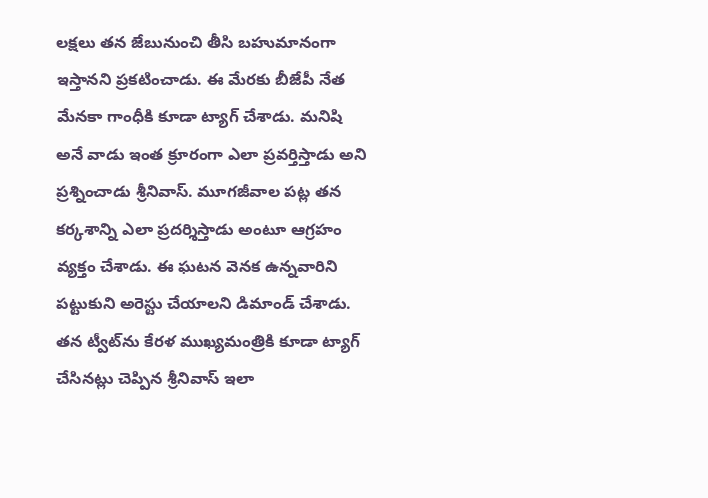లక్షలు తన జేబునుంచి తీసి బహుమానంగా ఇస్తానని ప్రకటించాడు. ఈ మేరకు బీజేపీ నేత మేనకా గాంధీకి కూడా ట్యాగ్ చేశాడు. మనిషి అనే వాడు ఇంత క్రూరంగా ఎలా ప్రవర్తిస్తాడు అని ప్రశ్నించాడు శ్రీనివాస్. మూగజీవాల పట్ల తన కర్కశాన్ని ఎలా ప్రదర్శిస్తాడు అంటూ ఆగ్రహం వ్యక్తం చేశాడు. ఈ ఘటన వెనక ఉన్నవారిని పట్టుకుని అరెస్టు చేయాలని డిమాండ్ చేశాడు. తన ట్వీట్‌ను కేరళ ముఖ్యమంత్రికి కూడా ట్యాగ్ చేసినట్లు చెప్పిన శ్రీనివాస్ ఇలా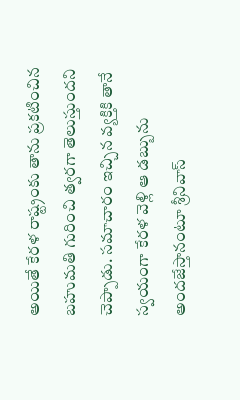అయితే కేరళ రాష్ట్రంకు తాను ప్రకటించిన బహుమతి గురించి త్వరగా తెలుస్తుందని చెప్పాడు. సమాచారం ఇచ్చిన వ్యక్తికి తానే స్వయంగా కేరళ వెళ్లి ఆ డబ్బును అందజేస్తానంటూ శ్రీనివాస్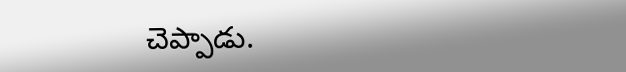చెప్పాడు.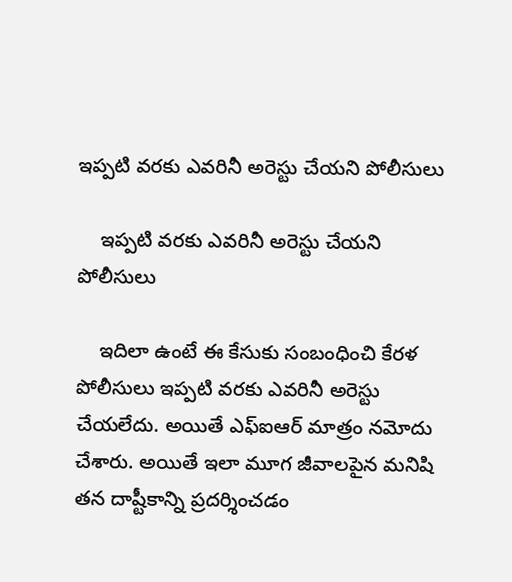ఇప్పటి వరకు ఎవరినీ అరెస్టు చేయని పోలీసులు

    ఇప్పటి వరకు ఎవరినీ అరెస్టు చేయని పోలీసులు

    ఇదిలా ఉంటే ఈ కేసుకు సంబంధించి కేరళ పోలీసులు ఇప్పటి వరకు ఎవరినీ అరెస్టు చేయలేదు. అయితే ఎఫ్ఐఆర్ మాత్రం నమోదు చేశారు. అయితే ఇలా మూగ జీవాలపైన మనిషి తన దాష్టీకాన్ని ప్రదర్శించడం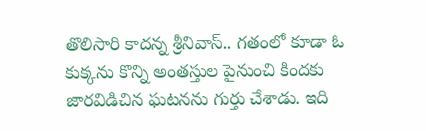తొలిసారి కాదన్న శ్రీనివాస్.. గతంలో కూడా ఓ కుక్కను కొన్ని అంతస్తుల పైనుంచి కిందకు జారవిడిచిన ఘటనను గుర్తు చేశాడు. ఇది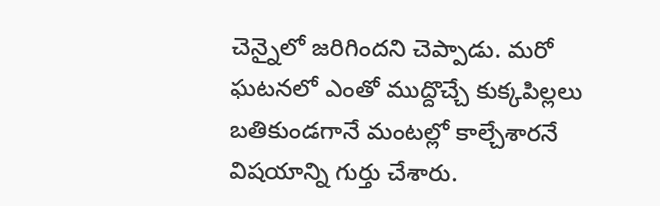చెన్నైలో జరిగిందని చెప్పాడు. మరో ఘటనలో ఎంతో ముద్దొచ్చే కుక్కపిల్లలు బతికుండగానే మంటల్లో కాల్చేశారనే విషయాన్ని గుర్తు చేశారు.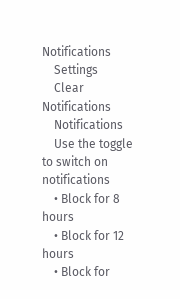Notifications
    Settings
    Clear Notifications
    Notifications
    Use the toggle to switch on notifications
    • Block for 8 hours
    • Block for 12 hours
    • Block for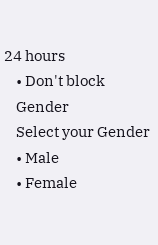24 hours
    • Don't block
    Gender
    Select your Gender
    • Male
    • Female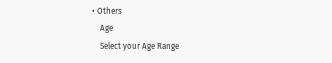• Others
    Age
    Select your Age Range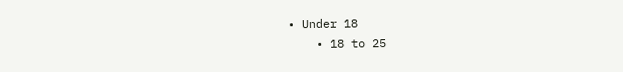• Under 18
    • 18 to 25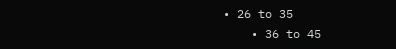• 26 to 35
    • 36 to 45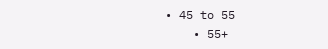• 45 to 55
    • 55+